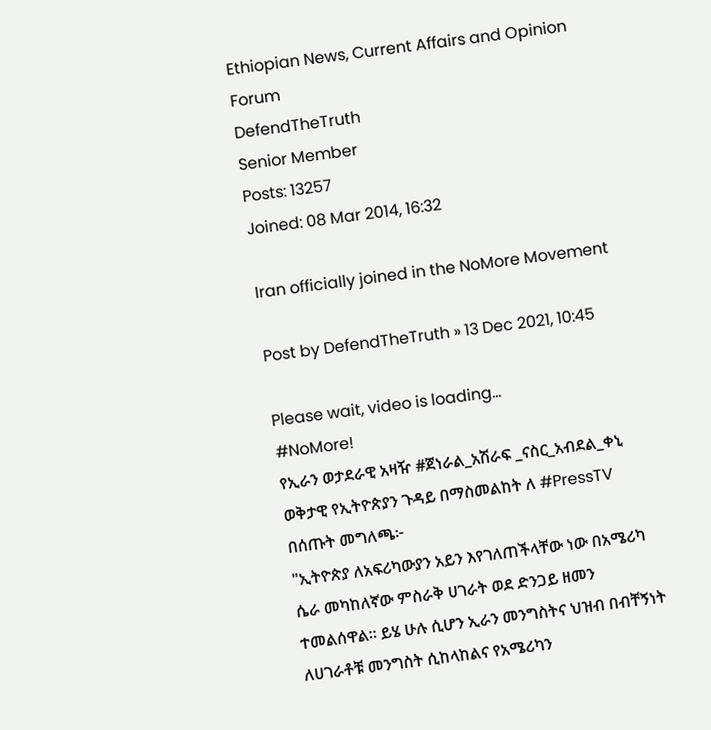Ethiopian News, Current Affairs and Opinion Forum
DefendTheTruth
Senior Member
Posts: 13257
Joined: 08 Mar 2014, 16:32

Iran officially joined in the NoMore Movement

Post by DefendTheTruth » 13 Dec 2021, 10:45

Please wait, video is loading...
#NoMore!
የኢራን ወታደራዊ አዛዥ #ጀነራል_አሽራፍ _ናስር_አብደል_ቀኒ ወቅታዊ የኢትዮጵያን ጉዳይ በማስመልከት ለ #PressTV በሰጡት መግለጫ፦
"ኢትዮጵያ ለአፍሪካውያን አይን እየገለጠችላቸው ነው በአሜሪካ ሴራ መካከለኛው ምስራቅ ሀገራት ወደ ድንጋይ ዘመን ተመልሰዋል። ይሄ ሁሉ ሲሆን ኢራን መንግስትና ህዝብ በብቸኝነት ለሀገራቶቹ መንግስት ሲከላከልና የአሜሪካን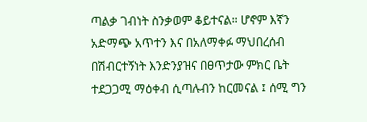ጣልቃ ገብነት ስንቃወም ቆይተናል። ሆኖም እኛን አድማጭ አጥተን እና በአለማቀፉ ማህበረሰብ በሽብርተኝነት እንድንያዝና በፀጥታው ምክር ቤት ተደጋጋሚ ማዕቀብ ሲጣሉብን ከርመናል ፤ ሰሚ ግን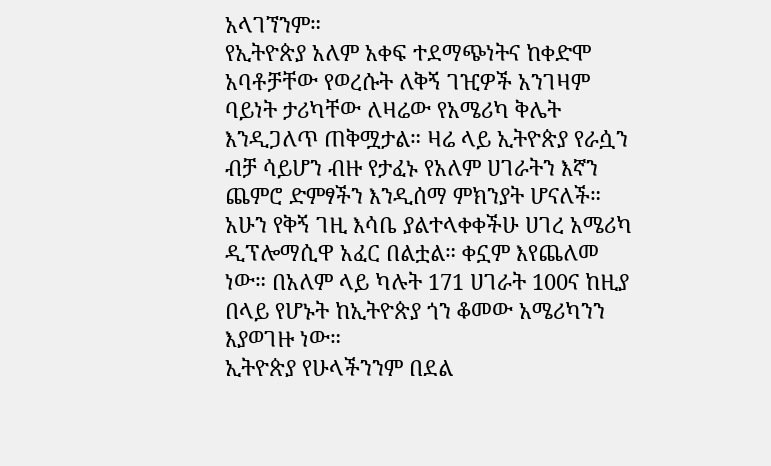አላገኘንም።
የኢትዮጵያ አለም አቀፍ ተደማጭነትና ከቀድሞ አባቶቻቸው የወረሱት ለቅኝ ገዢዎች አንገዛም ባይነት ታሪካቸው ለዛሬው የአሜሪካ ቅሌት እንዲጋለጥ ጠቅሟታል። ዛሬ ላይ ኢትዮጵያ የራሷን ብቻ ሳይሆን ብዙ የታፈኑ የአለም ሀገራትን እኛን ጨምሮ ድምፃችን እንዲሰማ ምክንያት ሆናለች።
አሁን የቅኝ ገዚ እሳቤ ያልተላቀቀችሁ ሀገረ አሜሪካ ዲፕሎማሲዋ አፈር በልቷል። ቀኗም እየጨለመ ነው። በአለም ላይ ካሉት 171 ሀገራት 100ና ከዚያ በላይ የሆኑት ከኢትዮጵያ ጎን ቆመው አሜሪካንን እያወገዙ ነው።
ኢትዮጵያ የሁላችንንም በደል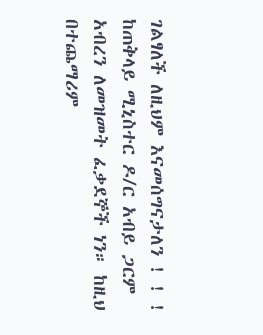ገልፃለች ለዚህም እናመሰግናታለን ! ! !
ከጠቅላይ ሚኒስተር ዶ/ር አብይ ጋርም አብረን ለመዝመት ፈቃደኞች ነን። ከዚህ በተጨማሪም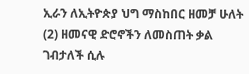ኢራን ለኢትዮጵያ ህግ ማስከበር ዘመቻ ሁለት (2) ዘመናዊ ድሮኖችን ለመስጠት ቃል ገብታለች ሲሉ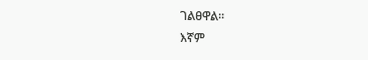ገልፀዋል።
እኛም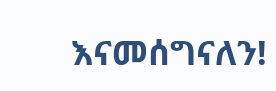እናመሰግናለን!